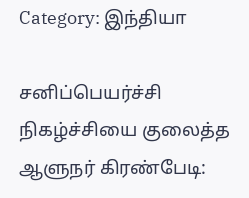Category: இந்தியா

சனிப்பெயர்ச்சி நிகழ்ச்சியை குலைத்த ஆளுநர் கிரண்பேடி: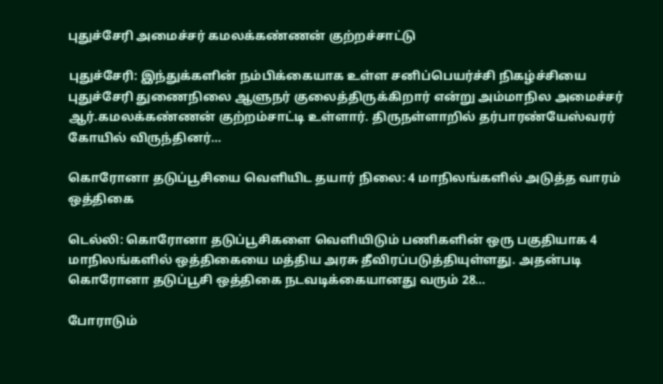புதுச்சேரி அமைச்சர் கமலக்கண்ணன் குற்றச்சாட்டு

புதுச்சேரி: இந்துக்களின் நம்பிக்கையாக உள்ள சனிப்பெயர்ச்சி நிகழ்ச்சியை புதுச்சேரி துணைநிலை ஆளுநர் குலைத்திருக்கிறார் என்று அம்மாநில அமைச்சர் ஆர்.கமலக்கண்ணன் குற்றம்சாட்டி உள்ளார். திருநள்ளாறில் தர்பாரண்யேஸ்வரர் கோயில் விருந்தினர்…

கொரோனா தடுப்பூசியை வெளியிட தயார் நிலை: 4 மாநிலங்களில் அடுத்த வாரம் ஒத்திகை

டெல்லி: கொரோனா தடுப்பூசிகளை வெளியிடும் பணிகளின் ஒரு பகுதியாக 4 மாநிலங்களில் ஒத்திகையை மத்திய அரசு தீவிரப்படுத்தியுள்ளது. அதன்படி கொரோனா தடுப்பூசி ஒத்திகை நடவடிக்கையானது வரும் 28…

போராடும்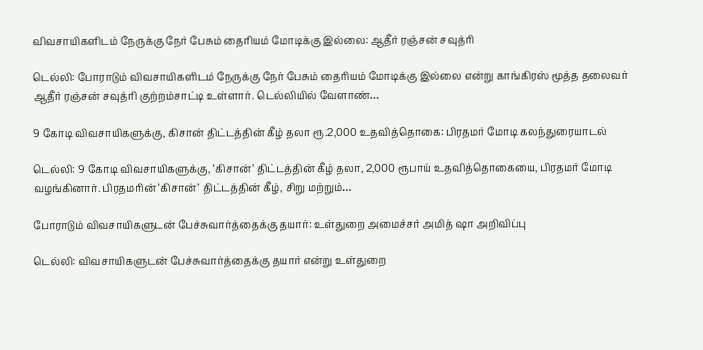விவசாயிகளிடம் நேருக்கு நேர் பேசும் தைரியம் மோடிக்கு இல்லை: ஆதீர் ரஞ்சன் சவுத்ரி

டெல்லி: போராடும் விவசாயிகளிடம் நேருக்கு நேர் பேசும் தைரியம் மோடிக்கு இல்லை என்று காங்கிரஸ் மூத்த தலைவர் ஆதீர் ரஞ்சன் சவுத்ரி குற்றம்சாட்டி உள்ளார். டெல்லியில் வேளாண்…

9 கோடி விவசாயிகளுக்கு, கிசான் திட்டத்தின் கீழ் தலா ரூ.2,000 உதவித்தொகை: பிரதமர் மோடி கலந்துரையாடல்

டெல்லி: 9 கோடி விவசாயிகளுக்கு, ‘கிசான்’ திட்டத்தின் கீழ் தலா, 2,000 ரூபாய் உதவித்தொகையை, பிரதமர் மோடி வழங்கினார். பிரதமரின் ‘கிசான்’ திட்டத்தின் கீழ், சிறு மற்றும்…

போராடும் விவசாயிகளுடன் பேச்சுவார்த்தைக்கு தயார்: உள்துறை அமைச்சர் அமித் ஷா அறிவிப்பு

டெல்லி: விவசாயிகளுடன் பேச்சுவார்த்தைக்கு தயார் என்று உள்துறை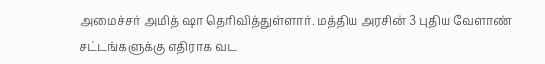அமைச்சர் அமித் ஷா தெரிவித்துள்ளார். மத்திய அரசின் 3 புதிய வேளாண் சட்டங்களுக்கு எதிராக வட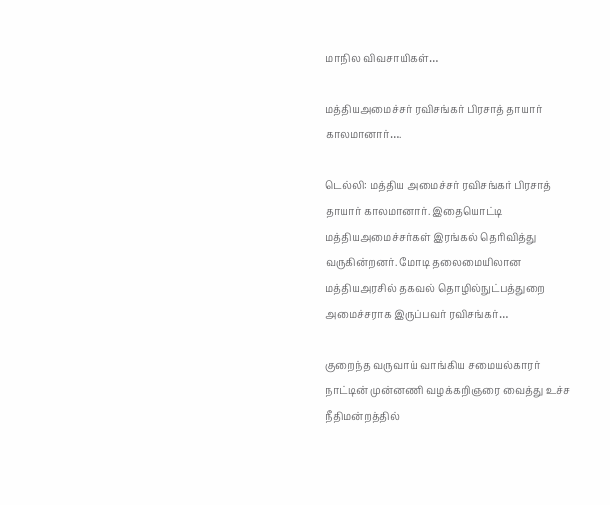மாநில விவசாயிகள்…

மத்தியஅமைச்சர் ரவிசங்கர் பிரசாத் தாயார் காலமானார்….

டெல்லி: மத்திய அமைச்சர் ரவிசங்கர் பிரசாத் தாயார் காலமானார். இதையொட்டி மத்தியஅமைச்சர்கள் இரங்கல் தெரிவித்து வருகின்றனர். மோடி தலைமையிலான மத்தியஅரசில் தகவல் தொழில்நுட்பத்துறை அமைச்சராக இருப்பவர் ரவிசங்கர்…

குறைந்த வருவாய் வாங்கிய சமையல்காரர் நாட்டின் முன்னணி வழக்கறிஞரை வைத்து உச்ச நீதிமன்றத்தில்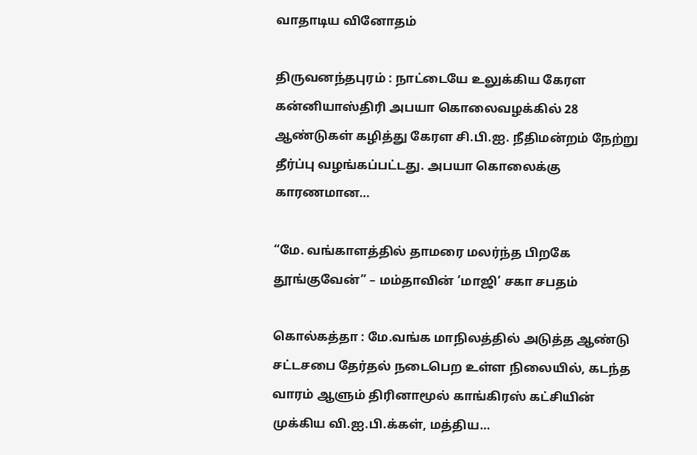வாதாடிய வினோதம்

திருவனந்தபுரம் : நாட்டையே உலுக்கிய கேரள கன்னியாஸ்திரி அபயா கொலைவழக்கில் 28 ஆண்டுகள் கழித்து கேரள சி.பி.ஐ. நீதிமன்றம் நேற்று தீர்ப்பு வழங்கப்பட்டது. அபயா கொலைக்கு காரணமான…

“மே. வங்காளத்தில் தாமரை மலர்ந்த பிறகே தூங்குவேன்” – மம்தாவின் ’மாஜி’ சகா சபதம்

கொல்கத்தா : மே.வங்க மாநிலத்தில் அடுத்த ஆண்டு சட்டசபை தேர்தல் நடைபெற உள்ள நிலையில், கடந்த வாரம் ஆளும் திரினாமூல் காங்கிரஸ் கட்சியின் முக்கிய வி.ஐ.பி.க்கள், மத்திய…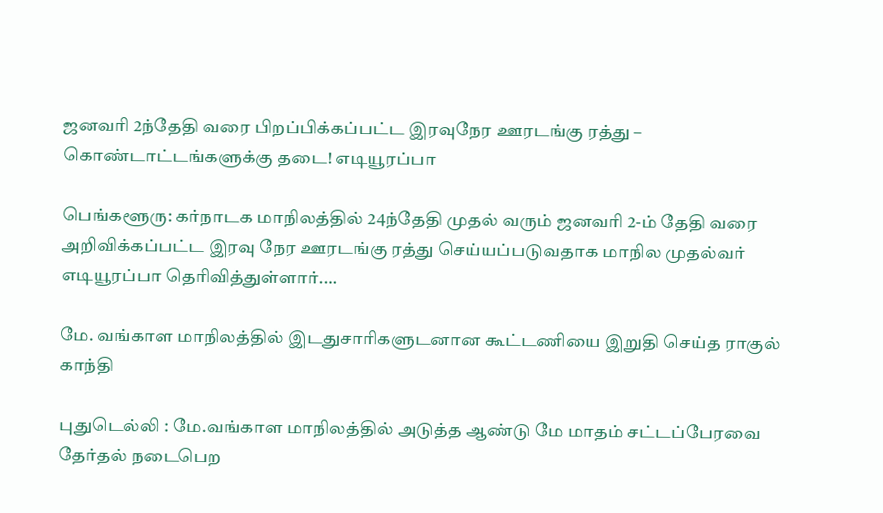ஜனவரி 2ந்தேதி வரை பிறப்பிக்கப்பட்ட இரவுநேர ஊரடங்கு ரத்து – கொண்டாட்டங்களுக்கு தடை! எடியூரப்பா

பெங்களூரு: கர்நாடக மாநிலத்தில் 24ந்தேதி முதல் வரும் ஜனவரி 2-ம் தேதி வரை அறிவிக்கப்பட்ட இரவு நேர ஊரடங்கு ரத்து செய்யப்படுவதாக மாநில முதல்வர் எடியூரப்பா தெரிவித்துள்ளார்.…

மே. வங்காள மாநிலத்தில் இடதுசாரிகளுடனான கூட்டணியை இறுதி செய்த ராகுல் காந்தி

புதுடெல்லி : மே.வங்காள மாநிலத்தில் அடுத்த ஆண்டு மே மாதம் சட்டப்பேரவை தேர்தல் நடைபெற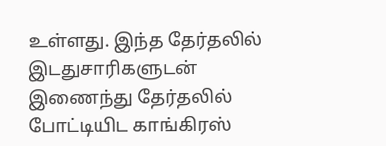உள்ளது. இந்த தேர்தலில் இடதுசாரிகளுடன் இணைந்து தேர்தலில் போட்டியிட காங்கிரஸ்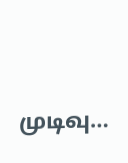முடிவு…